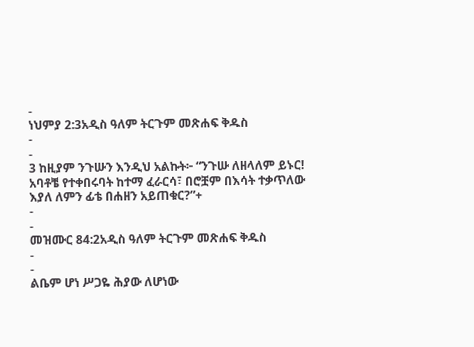-
ነህምያ 2:3አዲስ ዓለም ትርጉም መጽሐፍ ቅዱስ
-
-
3 ከዚያም ንጉሡን እንዲህ አልኩት፦ “ንጉሡ ለዘላለም ይኑር! አባቶቼ የተቀበሩባት ከተማ ፈራርሳ፣ በሮቿም በእሳት ተቃጥለው እያለ ለምን ፊቴ በሐዘን አይጠቁር?”+
-
-
መዝሙር 84:2አዲስ ዓለም ትርጉም መጽሐፍ ቅዱስ
-
-
ልቤም ሆነ ሥጋዬ ሕያው ለሆነው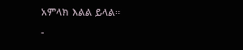አምላክ እልል ይላል።
-